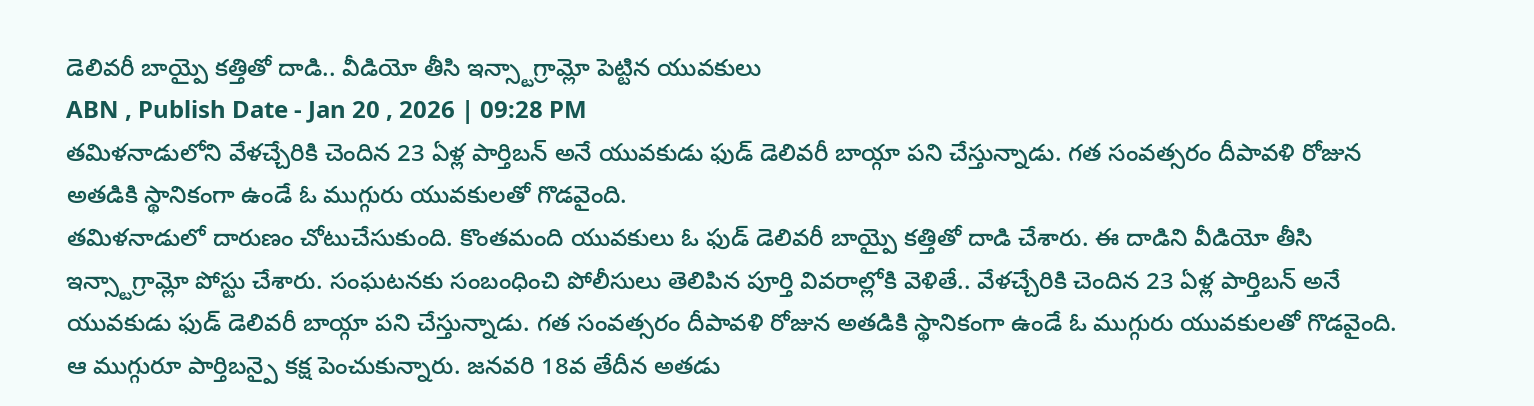డెలివరీ బాయ్పై కత్తితో దాడి.. వీడియో తీసి ఇన్స్టాగ్రామ్లో పెట్టిన యువకులు
ABN , Publish Date - Jan 20 , 2026 | 09:28 PM
తమిళనాడులోని వేళచ్చేరికి చెందిన 23 ఏళ్ల పార్తిబన్ అనే యువకుడు ఫుడ్ డెలివరీ బాయ్గా పని చేస్తున్నాడు. గత సంవత్సరం దీపావళి రోజున అతడికి స్థానికంగా ఉండే ఓ ముగ్గురు యువకులతో గొడవైంది.
తమిళనాడులో దారుణం చోటుచేసుకుంది. కొంతమంది యువకులు ఓ ఫుడ్ డెలివరీ బాయ్పై కత్తితో దాడి చేశారు. ఈ దాడిని వీడియో తీసి ఇన్స్టాగ్రామ్లో పోస్టు చేశారు. సంఘటనకు సంబంధించి పోలీసులు తెలిపిన పూర్తి వివరాల్లోకి వెళితే.. వేళచ్చేరికి చెందిన 23 ఏళ్ల పార్తిబన్ అనే యువకుడు ఫుడ్ డెలివరీ బాయ్గా పని చేస్తున్నాడు. గత సంవత్సరం దీపావళి రోజున అతడికి స్థానికంగా ఉండే ఓ ముగ్గురు యువకులతో గొడవైంది. ఆ ముగ్గురూ పార్తిబన్పై కక్ష పెంచుకున్నారు. జనవరి 18వ తేదీన అతడు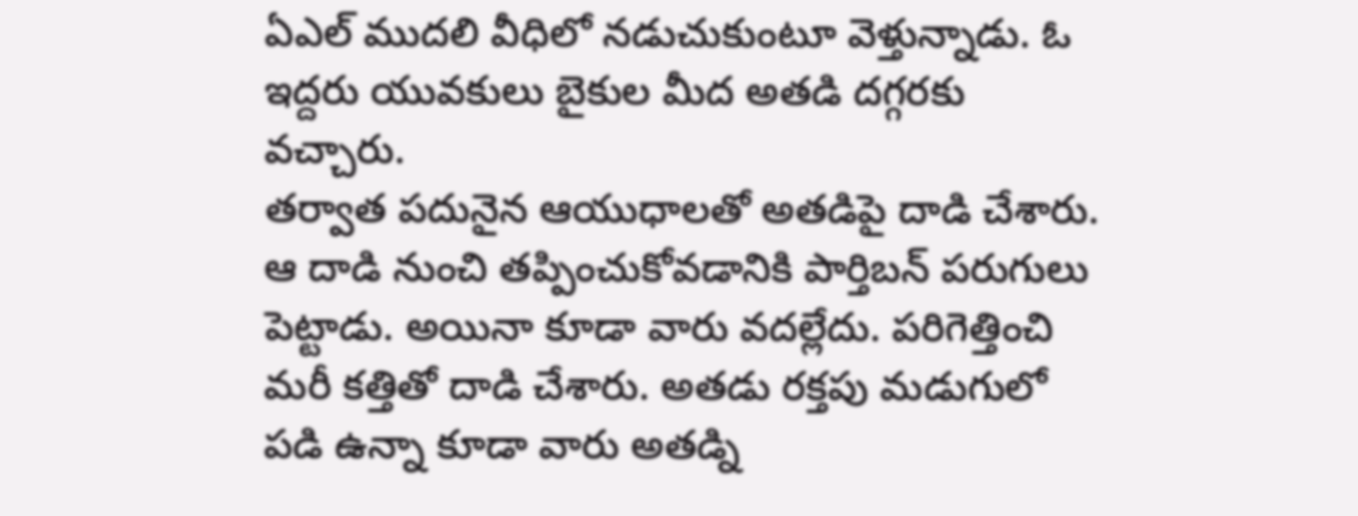ఏఎల్ ముదలి వీధిలో నడుచుకుంటూ వెళ్తున్నాడు. ఓ ఇద్దరు యువకులు బైకుల మీద అతడి దగ్గరకు వచ్చారు.
తర్వాత పదునైన ఆయుధాలతో అతడిపై దాడి చేశారు. ఆ దాడి నుంచి తప్పించుకోవడానికి పార్తిబన్ పరుగులు పెట్టాడు. అయినా కూడా వారు వదల్లేదు. పరిగెత్తించి మరీ కత్తితో దాడి చేశారు. అతడు రక్తపు మడుగులో పడి ఉన్నా కూడా వారు అతడ్ని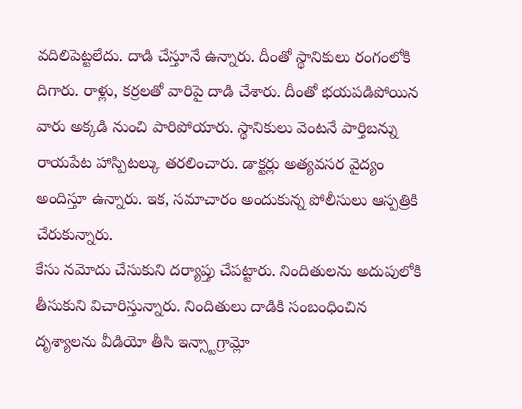వదిలిపెట్టలేదు. దాడి చేస్తూనే ఉన్నారు. దీంతో స్థానికులు రంగంలోకి దిగారు. రాళ్లు, కర్రలతో వారిపై దాడి చేశారు. దీంతో భయపడిపోయిన వారు అక్కడి నుంచి పారిపోయారు. స్థానికులు వెంటనే పార్తిబన్ను రాయపేట హాస్పిటల్కు తరలించారు. డాక్టర్లు అత్యవసర వైద్యం అందిస్తూ ఉన్నారు. ఇక, సమాచారం అందుకున్న పోలీసులు ఆస్పత్రికి చేరుకున్నారు.
కేసు నమోదు చేసుకుని దర్యాప్తు చేపట్టారు. నిందితులను అదుపులోకి తీసుకుని విచారిస్తున్నారు. నిందితులు దాడికి సంబంధించిన దృశ్యాలను వీడియో తీసి ఇన్స్టాగ్రామ్లో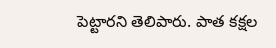పెట్టారని తెలిపారు. పాత కక్షల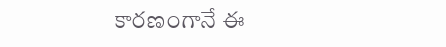కారణంగానే ఈ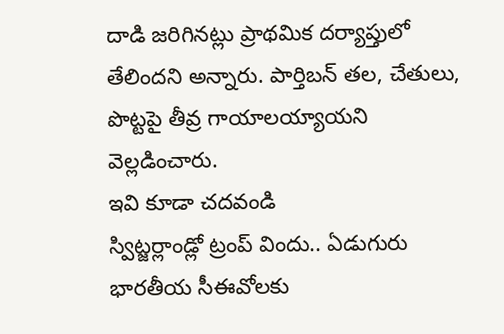దాడి జరిగినట్లు ప్రాథమిక దర్యాప్తులో తేలిందని అన్నారు. పార్తిబన్ తల, చేతులు, పొట్టపై తీవ్ర గాయాలయ్యాయని వెల్లడించారు.
ఇవి కూడా చదవండి
స్విట్జర్లాండ్లో ట్రంప్ విందు.. ఏడుగురు భారతీయ సీఈవోలకు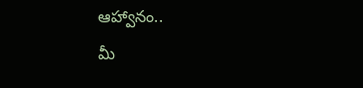ఆహ్వానం..
మీ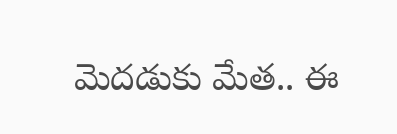మెదడుకు మేత.. ఈ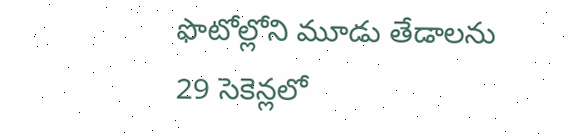ఫొటోల్లోని మూడు తేడాలను 29 సెకెన్లలో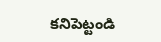కనిపెట్టండి